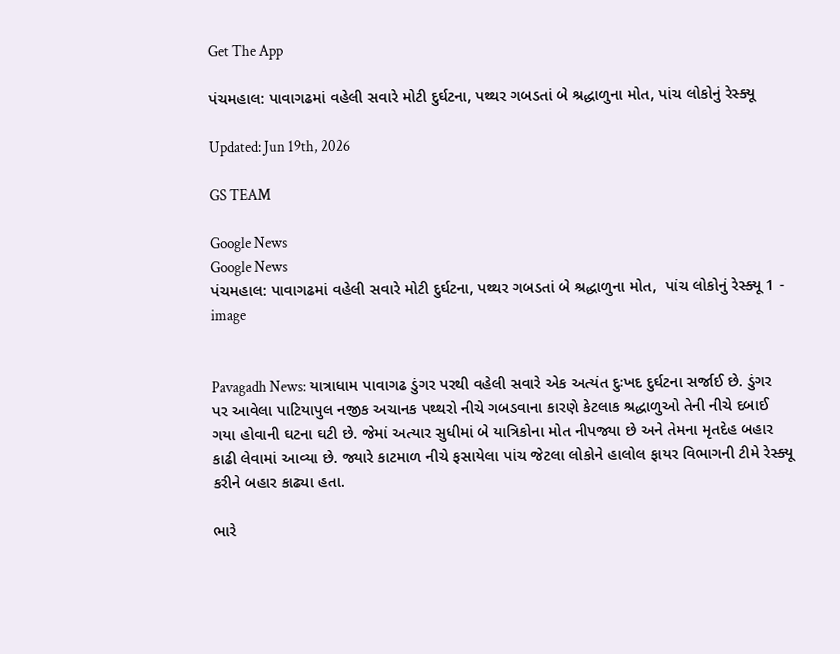Get The App

પંચમહાલ: પાવાગઢમાં વહેલી સવારે મોટી દુર્ઘટના, પથ્થર ગબડતાં બે શ્રદ્ધાળુના મોત, પાંચ લોકોનું રેસ્ક્યૂ

Updated: Jun 19th, 2026

GS TEAM

Google News
Google News
પંચમહાલ: પાવાગઢમાં વહેલી સવારે મોટી દુર્ઘટના, પથ્થર ગબડતાં બે શ્રદ્ધાળુના મોત,  પાંચ લોકોનું રેસ્ક્યૂ 1 - image


Pavagadh News: યાત્રાધામ પાવાગઢ ડુંગર પરથી વહેલી સવારે એક અત્યંત દુઃખદ દુર્ઘટના સર્જાઈ છે. ડુંગર પર આવેલા પાટિયાપુલ નજીક અચાનક પથ્થરો નીચે ગબડવાના કારણે કેટલાક શ્રદ્ધાળુઓ તેની નીચે દબાઈ ગયા હોવાની ઘટના ઘટી છે. જેમાં અત્યાર સુધીમાં બે યાત્રિકોના મોત નીપજ્યા છે અને તેમના મૃતદેહ બહાર કાઢી લેવામાં આવ્યા છે. જ્યારે કાટમાળ નીચે ફસાયેલા પાંચ જેટલા લોકોને હાલોલ ફાયર વિભાગની ટીમે રેસ્ક્યૂ કરીને બહાર કાઢ્યા હતા.

ભારે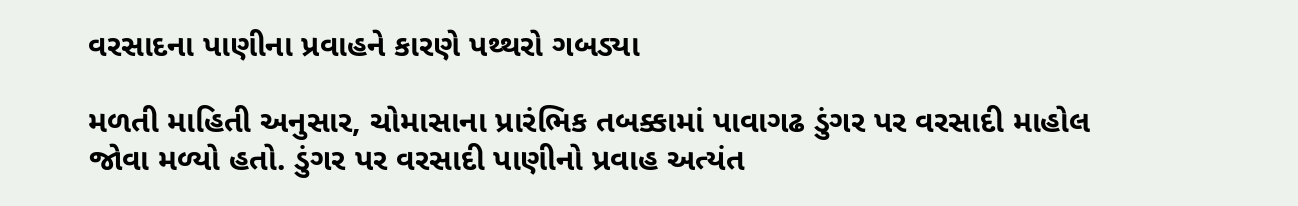વરસાદના પાણીના પ્રવાહને કારણે પથ્થરો ગબડ્યા

મળતી માહિતી અનુસાર, ચોમાસાના પ્રારંભિક તબક્કામાં પાવાગઢ ડુંગર પર વરસાદી માહોલ જોવા મળ્યો હતો. ડુંગર પર વરસાદી પાણીનો પ્રવાહ અત્યંત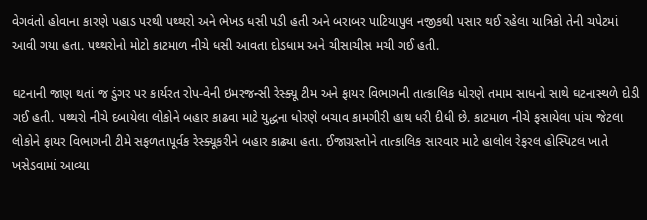વેગવંતો હોવાના કારણે પહાડ પરથી પથ્થરો અને ભેખડ ધસી પડી હતી અને બરાબર પાટિયાપુલ નજીકથી પસાર થઈ રહેલા યાત્રિકો તેની ચપેટમાં આવી ગયા હતા. પથ્થરોનો મોટો કાટમાળ નીચે ધસી આવતા દોડધામ અને ચીસાચીસ મચી ગઈ હતી.

ઘટનાની જાણ થતાં જ ડુંગર પર કાર્યરત રોપ-વેની ઇમરજન્સી રેસ્ક્યૂ ટીમ અને ફાયર વિભાગની તાત્કાલિક ધોરણે તમામ સાધનો સાથે ઘટનાસ્થળે દોડી ગઈ હતી. પથ્થરો નીચે દબાયેલા લોકોને બહાર કાઢવા માટે યુદ્ધના ધોરણે બચાવ કામગીરી હાથ ધરી દીધી છે. કાટમાળ નીચે ફસાયેલા પાંચ જેટલા લોકોને ફાયર વિભાગની ટીમે સફળતાપૂર્વક રેસ્ક્યૂકરીને બહાર કાઢ્યા હતા. ઈજાગ્રસ્તોને તાત્કાલિક સારવાર માટે હાલોલ રેફરલ હોસ્પિટલ ખાતે ખસેડવામાં આવ્યા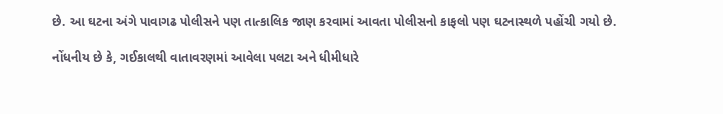છે. આ ઘટના અંગે પાવાગઢ પોલીસને પણ તાત્કાલિક જાણ કરવામાં આવતા પોલીસનો કાફલો પણ ઘટનાસ્થળે પહોંચી ગયો છે.

નોંધનીય છે કે, ગઈકાલથી વાતાવરણમાં આવેલા પલટા અને ધીમીધારે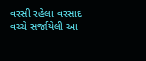વરસી રહેલા વરસાદ વચ્ચે સર્જાયેલી આ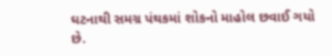ઘટનાથી સમગ્ર પંથકમાં શોકનો માહોલ છવાઈ ગયો છે.